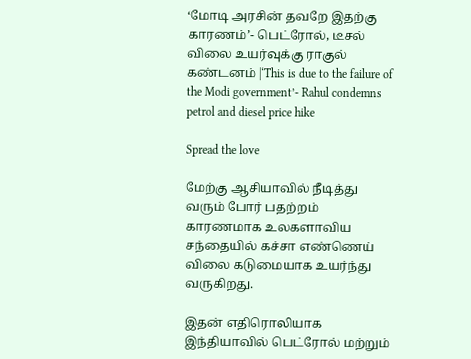‘மோடி அரசின் தவறே இதற்கு காரணம்’- பெட்ரோல், டீசல் விலை உயர்வுக்கு ராகுல் கண்டனம் |‘This is due to the failure of the Modi government’- Rahul condemns petrol and diesel price hike

Spread the love

மேற்கு ஆசியாவில் நீடித்து வரும் போர் பதற்றம் காரணமாக உலகளாவிய சந்தையில் கச்சா எண்ணெய் விலை கடுமையாக உயர்ந்து வருகிறது.

இதன் எதிரொலியாக இந்தியாவில் பெட்ரோல் மற்றும்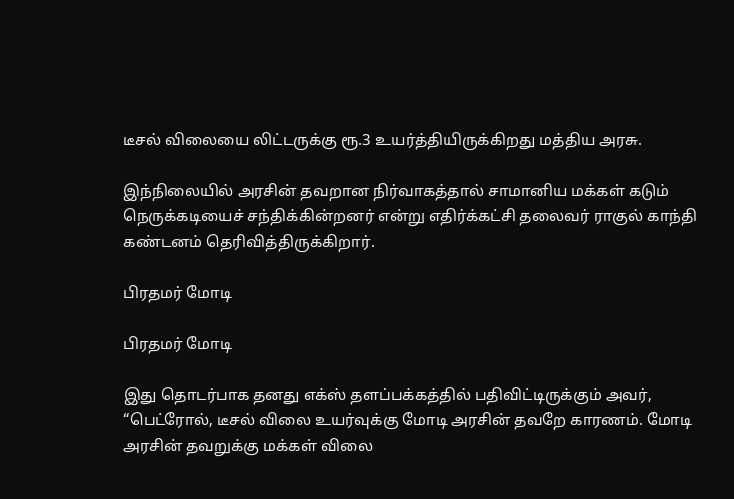டீசல் விலையை லிட்டருக்கு ரூ.3 உயர்த்தியிருக்கிறது மத்திய அரசு.

இந்நிலையில் அரசின் தவறான நிர்வாகத்தால் சாமானிய மக்கள் கடும் நெருக்கடியைச் சந்திக்கின்றனர் என்று எதிர்க்கட்சி தலைவர் ராகுல் காந்தி கண்டனம் தெரிவித்திருக்கிறார்.

பிரதமர் மோடி

பிரதமர் மோடி

இது தொடர்பாக தனது எக்ஸ் தளப்பக்கத்தில் பதிவிட்டிருக்கும் அவர், “பெட்ரோல், டீசல் விலை உயர்வுக்கு மோடி அரசின் தவறே காரணம். மோடி அரசின் தவறுக்கு மக்கள் விலை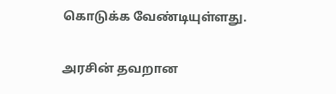கொடுக்க வேண்டியுள்ளது.

அரசின் தவறான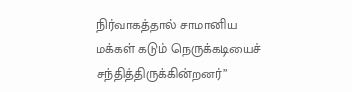நிர்வாகத்தால் சாமானிய மக்கள் கடும் நெருக்கடியைச் சந்தித்திருக்கின்றனர்”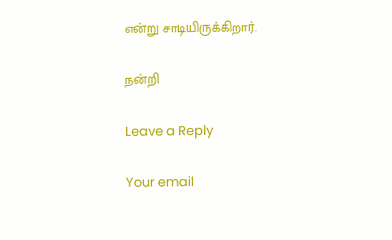என்று சாடியிருக்கிறார்.

நன்றி

Leave a Reply

Your email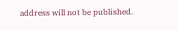address will not be published.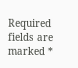Required fields are marked *